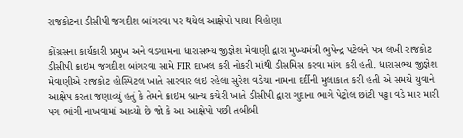રાજકોટના ડીસીપી જગદીશ બાંગરવા પર થયેલ આક્ષેપો પાયા વિહોણા

કોંગ્રસના કાર્યકારી પ્રમુખ અને વડગામના ધારાસભ્ય જીજ્ઞેશ મેવાણી દ્વારા મુખ્યમંત્રી ભુપેન્દ્ર પટેલને પત્ર લખી રાજકોટ ડીસીપી ક્રાઇમ જગદીશ બાંગરવા સામે FIR દાખલ કરી નોકરી માંથી ડીસમિસ કરવા માંગ કરી હતી. ધારાસભ્ય જીજ્ઞેશ મેવાણીએ રાજકોટ હોસ્પિટલ ખાતે સારવાર લઇ રહેલા સુરેશ વડેચા નામના દર્દીની મુલાકાત કરી હતી એ સમયે યુવાને આક્ષેપ કરતા જણાવ્યું હતું કે તેમને ક્રાઇમ બ્રાન્ચ કચેરી ખાતે ડીસીપી દ્વારા ગુદાના ભાગે પેટ્રોલ છાંટી પટ્ટા વડે માર મારી પગ ભાંગી નાખવામાં આવ્યો છે જો કે આ આક્ષેપો પછી તબીબી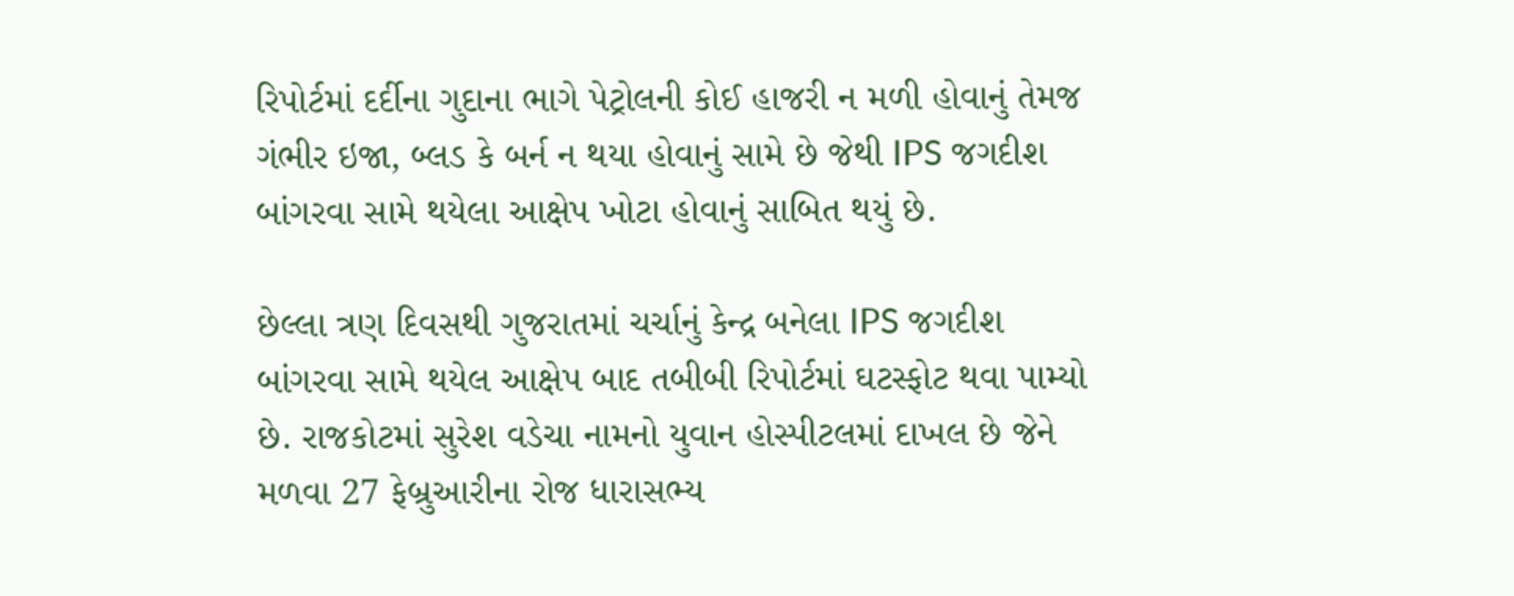રિપોર્ટમાં દર્દીના ગુદાના ભાગે પેટ્રોલની કોઈ હાજરી ન મળી હોવાનું તેમજ ગંભીર ઇજા, બ્લડ કે બર્ન ન થયા હોવાનું સામે છે જેથી IPS જગદીશ બાંગરવા સામે થયેલા આક્ષેપ ખોટા હોવાનું સાબિત થયું છે.

છેલ્લા ત્રણ દિવસથી ગુજરાતમાં ચર્ચાનું કેન્દ્ર બનેલા IPS જગદીશ બાંગરવા સામે થયેલ આક્ષેપ બાદ તબીબી રિપોર્ટમાં ઘટસ્ફોટ થવા પામ્યો છે. રાજકોટમાં સુરેશ વડેચા નામનો યુવાન હોસ્પીટલમાં દાખલ છે જેને મળવા 27 ફેબ્રુઆરીના રોજ ધારાસભ્ય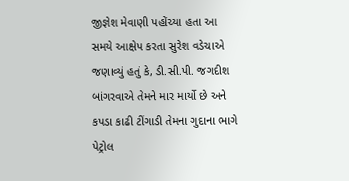જીજ્ઞેશ મેવાણી પહોંચ્યા હતા આ સમયે આક્ષેપ કરતા સુરેશ વડેચાએ જણાવ્યું હતું કે, ડી.સી.પી. જગદીશ બાંગરવાએ તેમને માર માર્યો છે અને કપડા કાઢી ટીંગાડી તેમના ગુદાના ભાગે પેટ્રોલ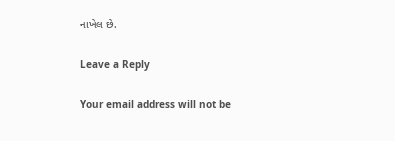નાખેલ છે.

Leave a Reply

Your email address will not be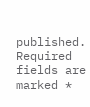published. Required fields are marked *